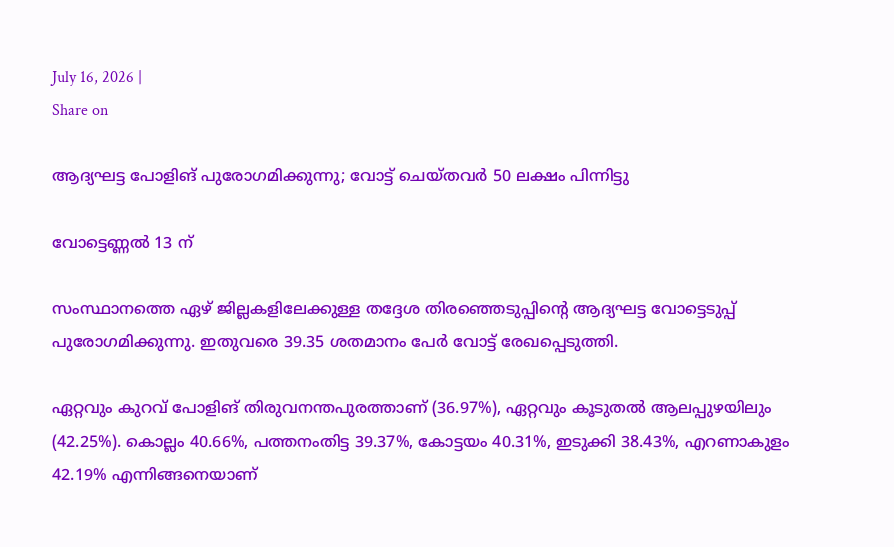July 16, 2026 |
Share on

ആദ്യഘട്ട പോളിങ് പുരോഗമിക്കുന്നു; വോട്ട് ചെയ്തവര്‍ 50 ലക്ഷം പിന്നിട്ടു

വോട്ടെണ്ണല്‍ 13 ന്

സംസ്ഥാനത്തെ ഏഴ് ജില്ലകളിലേക്കുള്ള തദ്ദേശ തിരഞ്ഞെടുപ്പിന്റെ ആദ്യഘട്ട വോട്ടെടുപ്പ് പുരോഗമിക്കുന്നു. ഇതുവരെ 39.35 ശതമാനം പേര്‍ വോട്ട് രേഖപ്പെടുത്തി.

ഏറ്റവും കുറവ് പോളിങ് തിരുവനന്തപുരത്താണ് (36.97%), ഏറ്റവും കൂടുതല്‍ ആലപ്പുഴയിലും (42.25%). കൊല്ലം 40.66%, പത്തനംതിട്ട 39.37%, കോട്ടയം 40.31%, ഇടുക്കി 38.43%, എറണാകുളം 42.19% എന്നിങ്ങനെയാണ്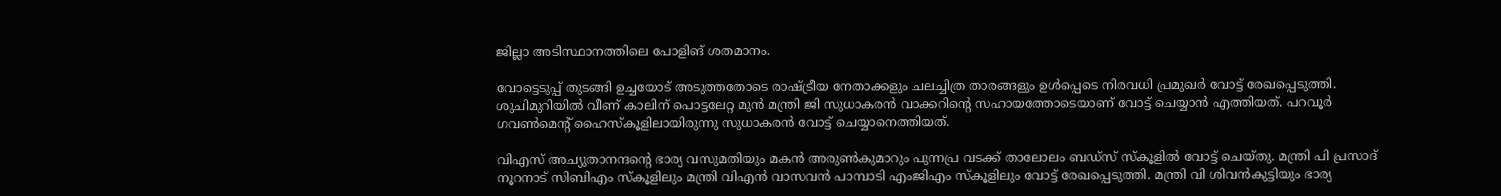ജില്ലാ അടിസ്ഥാനത്തിലെ പോളിങ് ശതമാനം.

വോട്ടെടുപ്പ് തുടങ്ങി ഉച്ചയോട് അടുത്തതോടെ രാഷ്ട്രീയ നേതാക്കളും ചലച്ചിത്ര താരങ്ങളും ഉള്‍പ്പെടെ നിരവധി പ്രമുഖര്‍ വോട്ട് രേഖപ്പെടുത്തി. ശുചിമുറിയില്‍ വീണ് കാലിന് പൊട്ടലേറ്റ മുന്‍ മന്ത്രി ജി സുധാകരന്‍ വാക്കറിന്റെ സഹായത്തോടെയാണ് വോട്ട് ചെയ്യാന്‍ എത്തിയത്. പറവൂര്‍ ഗവണ്‍മെന്റ് ഹൈസ്‌കൂളിലായിരുന്നു സുധാകരന്‍ വോട്ട് ചെയ്യാനെത്തിയത്.

വിഎസ് അച്യുതാനന്ദന്റെ ഭാര്യ വസുമതിയും മകന്‍ അരുണ്‍കുമാറും പുന്നപ്ര വടക്ക് താലോലം ബഡ്‌സ് സ്‌കൂളില്‍ വോട്ട് ചെയ്തു. മന്ത്രി പി പ്രസാദ് നൂറനാട് സിബിഎം സ്‌കൂളിലും മന്ത്രി വിഎന്‍ വാസവന്‍ പാമ്പാടി എംജിഎം സ്‌കൂളിലും വോട്ട് രേഖപ്പെടുത്തി. മന്ത്രി വി ശിവന്‍കുട്ടിയും ഭാര്യ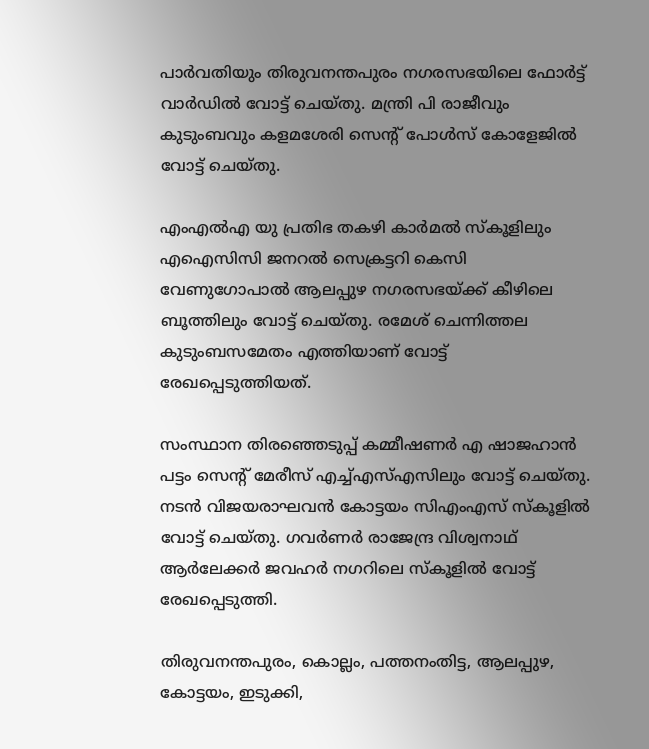പാര്‍വതിയും തിരുവനന്തപുരം നഗരസഭയിലെ ഫോര്‍ട്ട് വാര്‍ഡില്‍ വോട്ട് ചെയ്തു. മന്ത്രി പി രാജീവും കുടുംബവും കളമശേരി സെന്റ് പോള്‍സ് കോളേജില്‍ വോട്ട് ചെയ്തു.

എംഎല്‍എ യു പ്രതിഭ തകഴി കാര്‍മല്‍ സ്‌കൂളിലും എഐസിസി ജനറല്‍ സെക്രട്ടറി കെസി വേണുഗോപാല്‍ ആലപ്പുഴ നഗരസഭയ്ക്ക് കീഴിലെ ബൂത്തിലും വോട്ട് ചെയ്തു. രമേശ് ചെന്നിത്തല കുടുംബസമേതം എത്തിയാണ് വോട്ട് രേഖപ്പെടുത്തിയത്.

സംസ്ഥാന തിരഞ്ഞെടുപ്പ് കമ്മീഷണര്‍ എ ഷാജഹാന്‍ പട്ടം സെന്റ് മേരീസ് എച്ച്എസ്എസിലും വോട്ട് ചെയ്തു. നടന്‍ വിജയരാഘവന്‍ കോട്ടയം സിഎംഎസ് സ്‌കൂളില്‍ വോട്ട് ചെയ്തു. ഗവര്‍ണര്‍ രാജേന്ദ്ര വിശ്വനാഥ് ആര്‍ലേക്കര്‍ ജവഹര്‍ നഗറിലെ സ്‌കൂളില്‍ വോട്ട് രേഖപ്പെടുത്തി.

തിരുവനന്തപുരം, കൊല്ലം, പത്തനംതിട്ട, ആലപ്പുഴ, കോട്ടയം, ഇടുക്കി,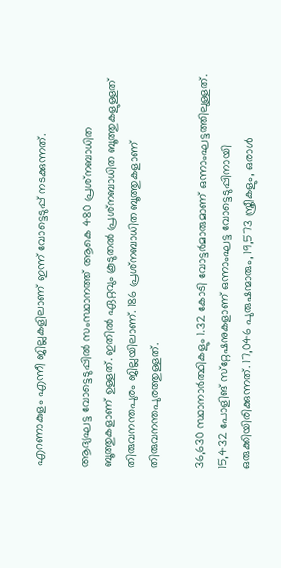എറണാകുളം എന്നീ ജില്ലകളിലാണ് ഇന്ന് വോട്ടെടുപ്പ് നടക്കുന്നത്.

ആദ്യഘട്ട വോട്ടെടുപ്പില്‍ സംസ്ഥാനത്ത് ആകെ 480 പ്രശ്‌നബാധിത ബൂത്തുകളാണ് ഉള്ളത്. ഇതില്‍ ഏറ്റവും കൂടുതല്‍ പ്രശ്‌നബാധിത ബൂത്തുകളുള്ളത് തിരുവനന്തപുരം ജില്ലയിലാണ്. 186 പ്രശ്‌നബാധിത ബൂത്തുകളാണ് തിരുവനന്തപുരത്തുള്ളത്.

36,630 സ്ഥാനാര്‍ത്ഥികളും 1.32 കോടി വോട്ടര്‍മാരുമാണ് ഒന്നാംഘട്ടത്തിലുള്ളത്. 15,432 പോളിങ് സ്‌റ്റേഷനുകളാണ് ഒന്നാംഘട്ട വോട്ടെടുപ്പിനായി ഒരുക്കിയിരിക്കുന്നത്. 17,046 പുരുഷന്മാരും, 19,573 സ്ത്രീകളും, ഒരാൾ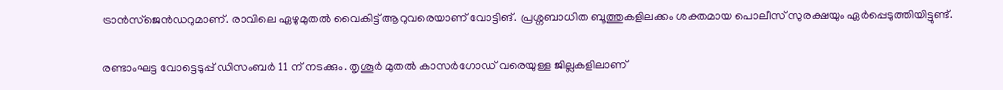ട്രാൻസ്ജെൻഡറുമാണ്. രാവിലെ ഏഴുമുതൽ വൈകിട്ട് ആറുവരെയാണ് വോട്ടിങ്. പ്രശ്നബാധിത ബൂത്തുകളിലക്കം ശക്തമായ പൊലീസ് സുരക്ഷയും ഏർപ്പെടുത്തിയിട്ടുണ്ട്.

രണ്ടാംഘട്ട വോട്ടെടുപ്പ് ഡിസംബര്‍ 11 ന് നടക്കും. തൃശൂര്‍ മുതല്‍ കാസര്‍ഗോഡ് വരെയുള്ള ജില്ലകളിലാണ്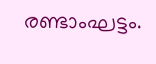രണ്ടാംഘട്ടം.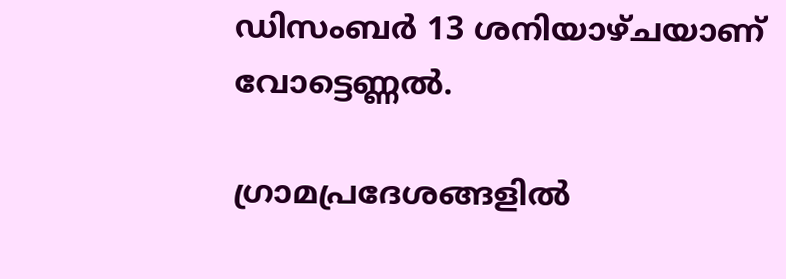ഡിസംബര്‍ 13 ശനിയാഴ്ചയാണ് വോട്ടെണ്ണല്‍.

ഗ്രാമപ്രദേശങ്ങളില്‍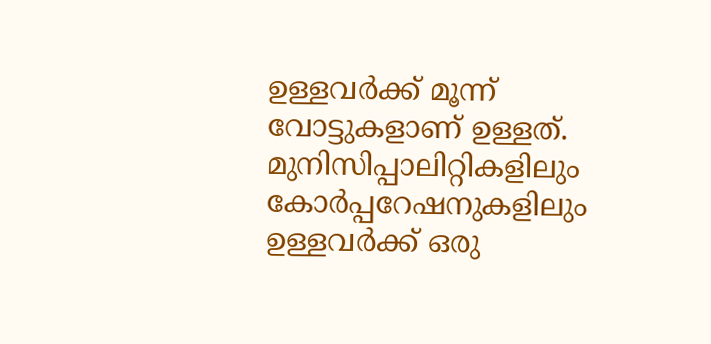ഉള്ളവര്‍ക്ക് മൂന്ന് വോട്ടുകളാണ് ഉള്ളത്. മുനിസിപ്പാലിറ്റികളിലും കോര്‍പ്പറേഷനുകളിലും ഉള്ളവര്‍ക്ക് ഒരു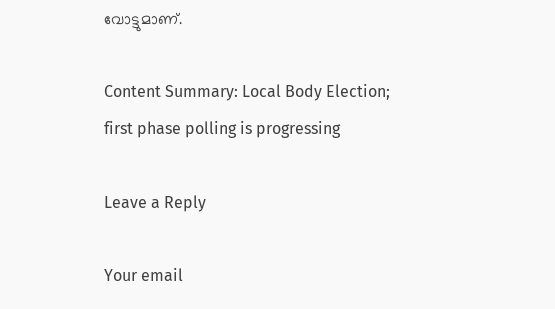വോട്ടുമാണ്.

Content Summary: Local Body Election; first phase polling is progressing

Leave a Reply

Your email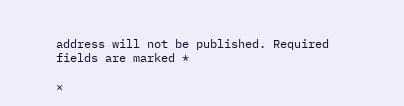address will not be published. Required fields are marked *

×